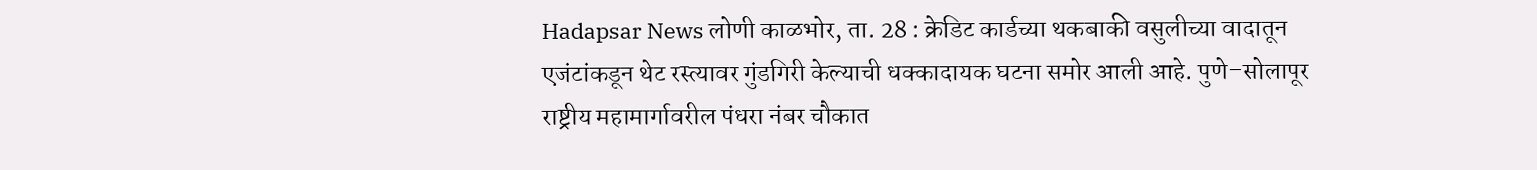Hadapsar News लोणी काळभोर, ता. 28 : क्रेडिट कार्डच्या थकबाकी वसुलीच्या वादातून एजंटांकडून थेट रस्त्यावर गुंडगिरी केल्याची धक्कादायक घटना समोर आली आहे. पुणे–सोलापूर राष्ट्रीय महामार्गावरील पंधरा नंबर चौकात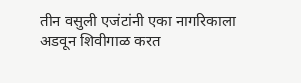तीन वसुली एजंटांनी एका नागरिकाला अडवून शिवीगाळ करत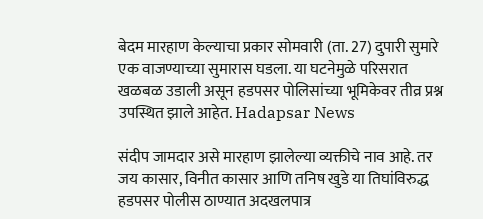बेदम मारहाण केल्याचा प्रकार सोमवारी (ता. 27) दुपारी सुमारे एक वाजण्याच्या सुमारास घडला. या घटनेमुळे परिसरात खळबळ उडाली असून हडपसर पोलिसांच्या भूमिकेवर तीव्र प्रश्न उपस्थित झाले आहेत. Hadapsar News

संदीप जामदार असे मारहाण झालेल्या व्यक्तीचे नाव आहे. तर जय कासार, विनीत कासार आणि तनिष खुडे या तिघांविरुद्ध हडपसर पोलीस ठाण्यात अदखलपात्र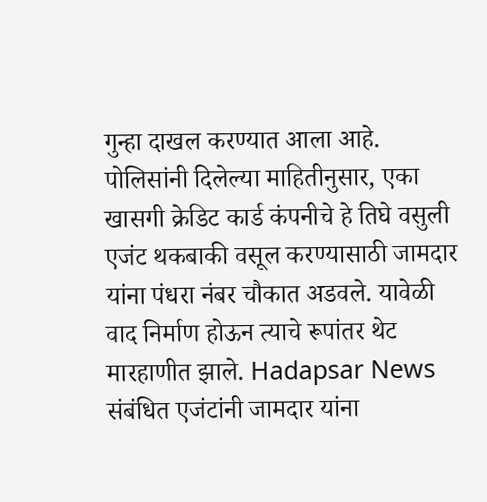गुन्हा दाखल करण्यात आला आहे. पोलिसांनी दिलेल्या माहितीनुसार, एका खासगी क्रेडिट कार्ड कंपनीचे हे तिघे वसुली एजंट थकबाकी वसूल करण्यासाठी जामदार यांना पंधरा नंबर चौकात अडवले. यावेळी वाद निर्माण होऊन त्याचे रूपांतर थेट मारहाणीत झाले. Hadapsar News
संबंधित एजंटांनी जामदार यांना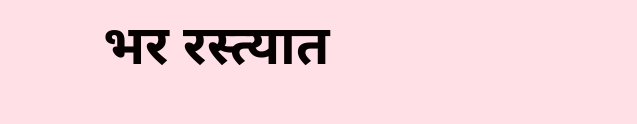भर रस्त्यात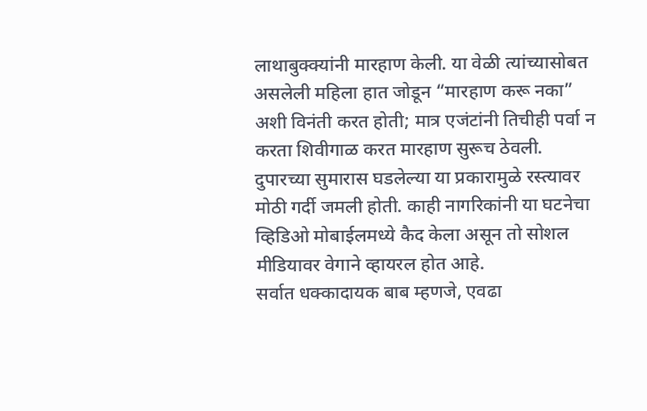लाथाबुक्क्यांनी मारहाण केली. या वेळी त्यांच्यासोबत असलेली महिला हात जोडून “मारहाण करू नका” अशी विनंती करत होती; मात्र एजंटांनी तिचीही पर्वा न करता शिवीगाळ करत मारहाण सुरूच ठेवली. दुपारच्या सुमारास घडलेल्या या प्रकारामुळे रस्त्यावर मोठी गर्दी जमली होती. काही नागरिकांनी या घटनेचा व्हिडिओ मोबाईलमध्ये कैद केला असून तो सोशल मीडियावर वेगाने व्हायरल होत आहे.
सर्वात धक्कादायक बाब म्हणजे, एवढा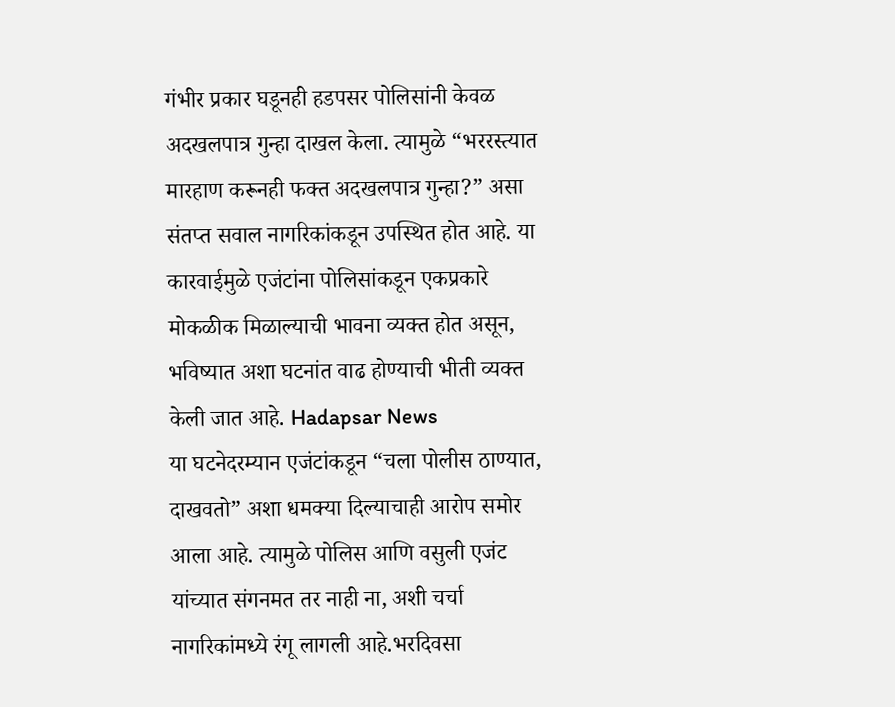गंभीर प्रकार घडूनही हडपसर पोलिसांनी केवळ अदखलपात्र गुन्हा दाखल केला. त्यामुळे “भररस्त्यात मारहाण करूनही फक्त अदखलपात्र गुन्हा?” असा संतप्त सवाल नागरिकांकडून उपस्थित होत आहे. या कारवाईमुळे एजंटांना पोलिसांकडून एकप्रकारे मोकळीक मिळाल्याची भावना व्यक्त होत असून, भविष्यात अशा घटनांत वाढ होण्याची भीती व्यक्त केली जात आहे. Hadapsar News
या घटनेदरम्यान एजंटांकडून “चला पोलीस ठाण्यात, दाखवतो” अशा धमक्या दिल्याचाही आरोप समोर आला आहे. त्यामुळे पोलिस आणि वसुली एजंट यांच्यात संगनमत तर नाही ना, अशी चर्चा नागरिकांमध्ये रंगू लागली आहे.भरदिवसा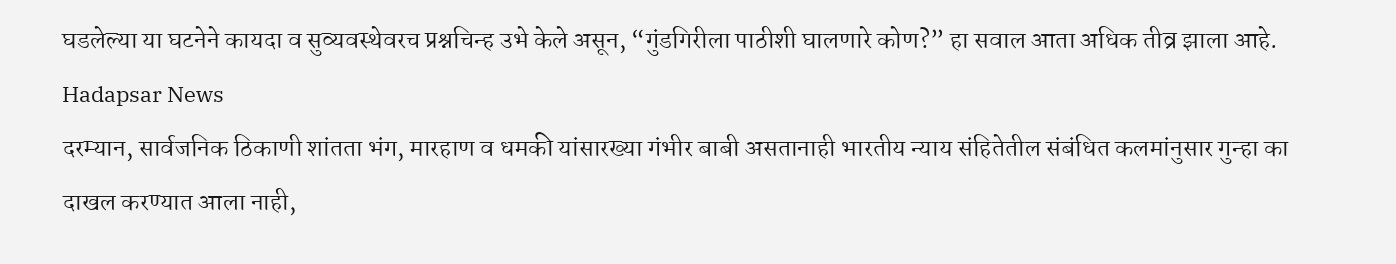घडलेल्या या घटनेने कायदा व सुव्यवस्थेवरच प्रश्नचिन्ह उभे केले असून, “गुंडगिरीला पाठीशी घालणारे कोण?” हा सवाल आता अधिक तीव्र झाला आहे. Hadapsar News
दरम्यान, सार्वजनिक ठिकाणी शांतता भंग, मारहाण व धमकी यांसारख्या गंभीर बाबी असतानाही भारतीय न्याय संहितेतील संबंधित कलमांनुसार गुन्हा का दाखल करण्यात आला नाही,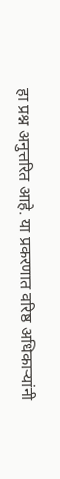हा प्रश्न अनुत्तरित आहे. या प्रकरणात वरिष्ठ अधिकाऱ्यांनी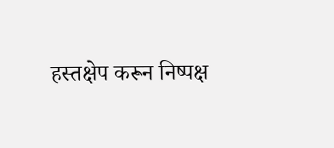हस्तक्षेप करून निष्पक्ष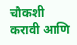चौकशी करावी आणि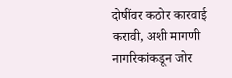दोषींवर कठोर कारवाई करावी, अशी मागणी नागरिकांकडून जोर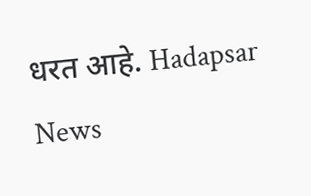धरत आहे. Hadapsar News